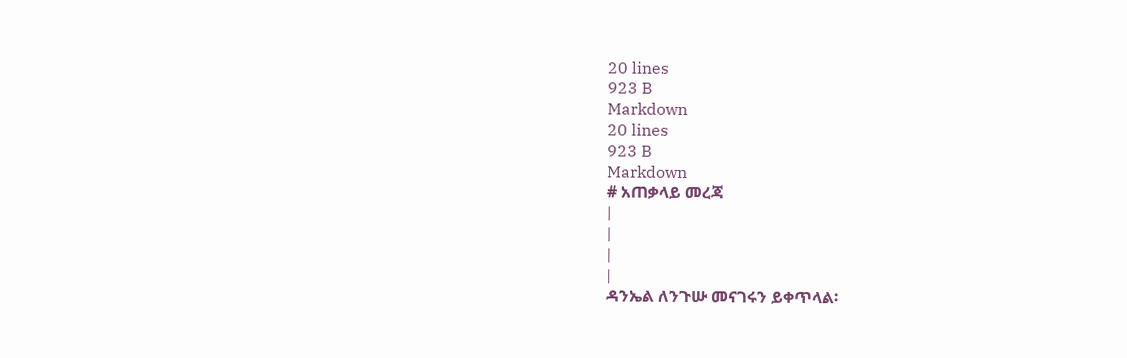20 lines
923 B
Markdown
20 lines
923 B
Markdown
# አጠቃላይ መረጃ
|
|
|
|
ዳንኤል ለንጉሡ መናገሩን ይቀጥላል፡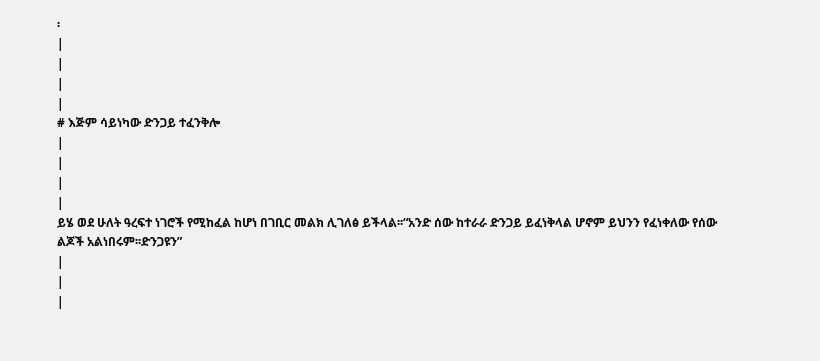፡
|
|
|
|
# እጅም ሳይነካው ድንጋይ ተፈንቅሎ
|
|
|
|
ይሄ ወደ ሁለት ዓረፍተ ነገሮች የሚከፈል ከሆነ በገቢር መልክ ሊገለፅ ይችላል፡፡“አንድ ሰው ከተራራ ድንጋይ ይፈነቅላል ሆኖም ይህንን የፈነቀለው የሰው ልጆች አልነበሩም፡፡ድንጋዩን”
|
|
|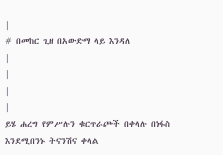|
# በመከር ጊዘ በአውድማ ላይ እንዳለ
|
|
|
|
ይሄ ሐረግ የምሥሉን ቁርጥራጮች በቀላሉ በነፋስ እንደሚበንኑ ትናንሽና ቀላል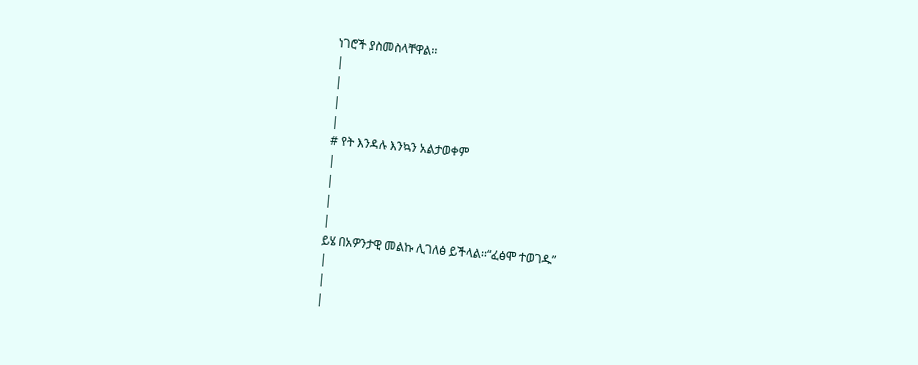ነገሮች ያስመስላቸዋል፡፡
|
|
|
|
# የት እንዳሉ እንኳን አልታወቀም
|
|
|
|
ይሄ በአዎንታዊ መልኩ ሊገለፅ ይችላል፡፡“ፈፅሞ ተወገዱ”
|
|
|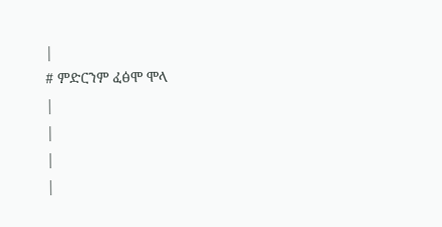|
# ምድርንም ፈፅሞ ሞላ
|
|
|
|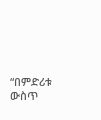“በምድሪቱ ውስጥ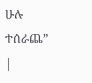ሁሉ ተሰራጨ”
|